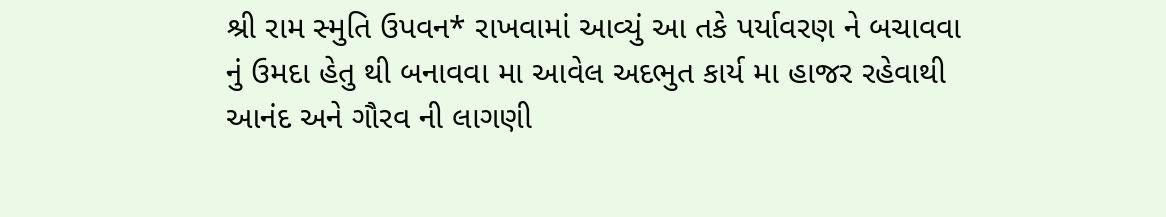શ્રી રામ સ્મુતિ ઉપવન* રાખવામાં આવ્યું આ તકે પર્યાવરણ ને બચાવવા નું ઉમદા હેતુ થી બનાવવા મા આવેલ અદભુત કાર્ય મા હાજર રહેવાથી આનંદ અને ગૌરવ ની લાગણી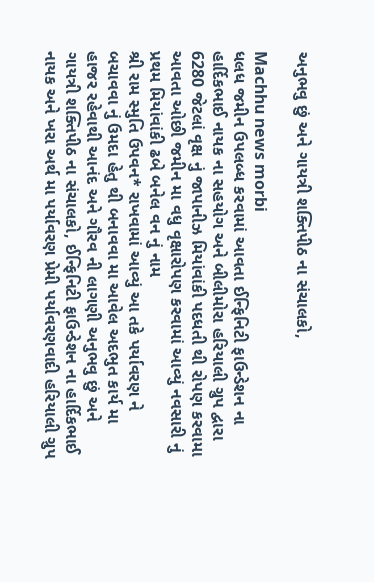અનુભવુ છું અને ગાયત્રી શક્તિપીઠ ના સંચાલકો,

Machhu news morbi
ધલધ જમીન ઉપલબ્ધ કરવામાં આવતા ઈન્ફિનિટી ફાઉન્ડેશન ના હાર્દિકભાઈ નાયક ના સહયોગ અને બીલીમોરા હરિયાલી ગ્રુપ દ્વારા 6280 જેટલાં વૃક્ષ નું જાપાનીઝ મિયાંવાંકી પદધતી થી રોપણ કરવામા આવતા ઓછી જમીન મા વધુ વૃક્ષારોપણ કરવામાં આવ્યું નવસારી નું પ્રથમ મિયાંવાંકી ઢબે બનેલ વન નું નામ
શ્રી રામ સ્મુતિ ઉપવન* રાખવામાં આવ્યું આ તકે પર્યાવરણ ને બચાવવા નું ઉમદા હેતુ થી બનાવવા મા આવેલ અદભુત કાર્ય મા હાજર રહેવાથી આનંદ અને ગૌરવ ની લાગણી અનુભવુ છું અને ગાયત્રી શક્તિપીઠ ના સંચાલકો, ઈન્ફિનિટી ફાઉન્ડેશન ના હાર્દિકભાઈ નાયક અને ખરા અર્થ મા પર્યાવરણ પ્રેમી પર્યાવરણવાદી હરિયાલી ગ્રુપ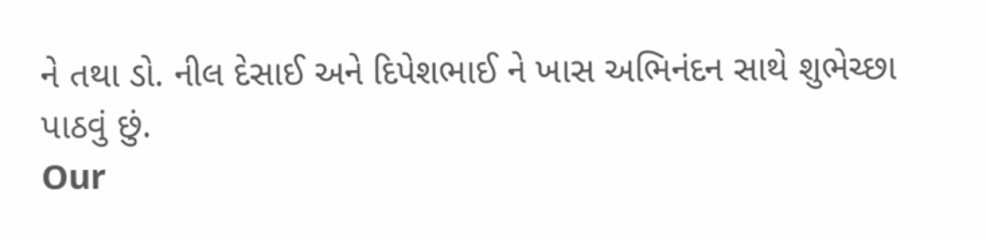ને તથા ડો. નીલ દેસાઈ અને દિપેશભાઈ ને ખાસ અભિનંદન સાથે શુભેચ્છા પાઠવું છું.
Our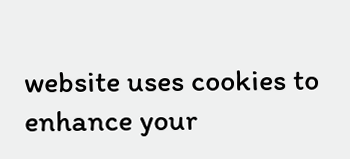website uses cookies to enhance your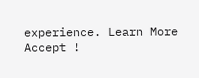experience. Learn More
Accept !